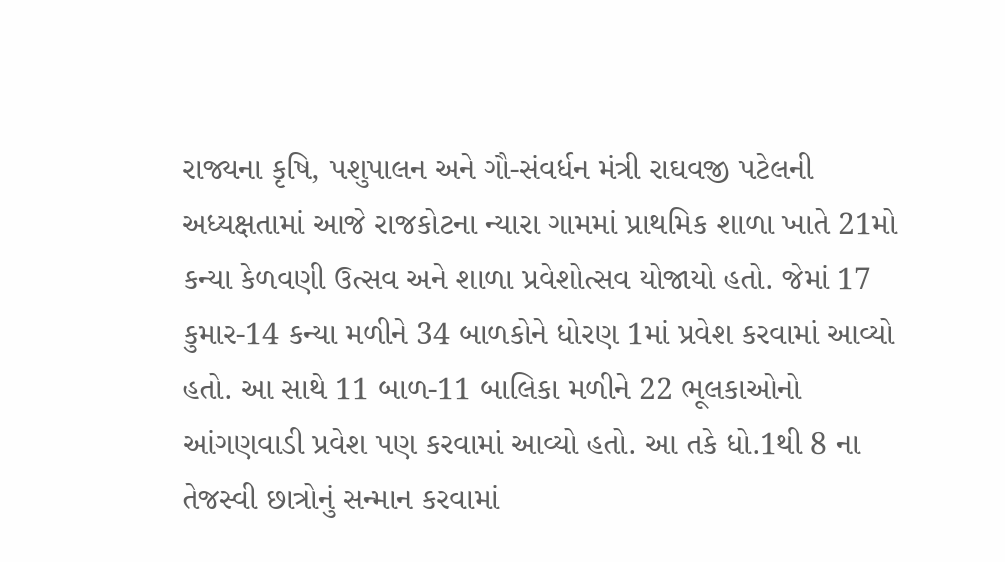રાજ્યના કૃષિ, પશુપાલન અને ગૌ-સંવર્ધન મંત્રી રાઘવજી પટેલની અધ્યક્ષતામાં આજે રાજકોટના ન્યારા ગામમાં પ્રાથમિક શાળા ખાતે 21મો કન્યા કેળવણી ઉત્સવ અને શાળા પ્રવેશોત્સવ યોજાયો હતો. જેમાં 17 કુમાર-14 કન્યા મળીને 34 બાળકોને ધોરણ 1માં પ્રવેશ કરવામાં આવ્યો હતો. આ સાથે 11 બાળ-11 બાલિકા મળીને 22 ભૂલકાઓનો આંગણવાડી પ્રવેશ પણ કરવામાં આવ્યો હતો. આ તકે ધો.1થી 8 ના તેજસ્વી છાત્રોનું સન્માન કરવામાં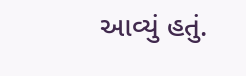આવ્યું હતું.